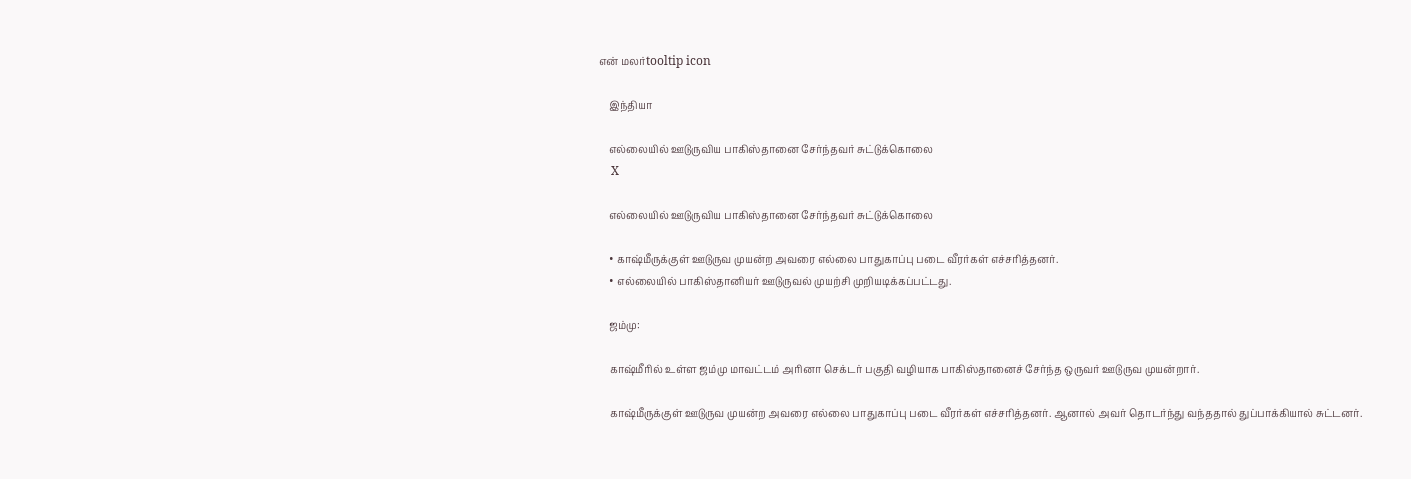என் மலர்tooltip icon

    இந்தியா

    எல்லையில் ஊடுருவிய பாகிஸ்தானை சேர்ந்தவர் சுட்டுக்கொலை
    X

    எல்லையில் ஊடுருவிய பாகிஸ்தானை சேர்ந்தவர் சுட்டுக்கொலை

    • காஷ்மீருக்குள் ஊடுருவ முயன்ற அவரை எல்லை பாதுகாப்பு படை வீரர்கள் எச்சரித்தனர்.
    • எல்லையில் பாகிஸ்தானியர் ஊடுருவல் முயற்சி முறியடிக்கப்பட்டது.

    ஜம்மு:

    காஷ்மீரில் உள்ள ஜம்மு மாவட்டம் அரினா செக்டர் பகுதி வழியாக பாகிஸ்தானைச் சேர்ந்த ஒருவர் ஊடுருவ முயன்றார்.

    காஷ்மீருக்குள் ஊடுருவ முயன்ற அவரை எல்லை பாதுகாப்பு படை வீரர்கள் எச்சரித்தனர். ஆனால் அவர் தொடர்ந்து வந்ததால் துப்பாக்கியால் சுட்டனர்.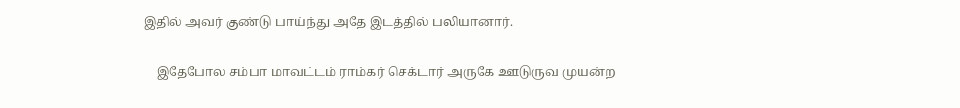இதில் அவர் குண்டு பாய்ந்து அதே இடத்தில் பலியானார்.

    இதேபோல சம்பா மாவட்டம் ராம்கர் செக்டார் அருகே ஊடுருவ முயன்ற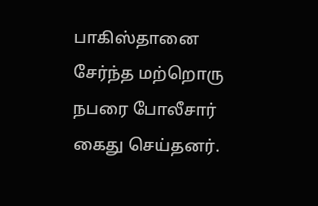பாகிஸ்தானை சேர்ந்த மற்றொரு நபரை போலீசார் கைது செய்தனர்.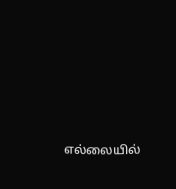எல்லையில்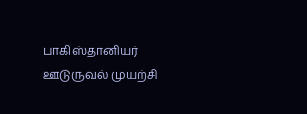பாகிஸ்தானியர் ஊடுருவல் முயற்சி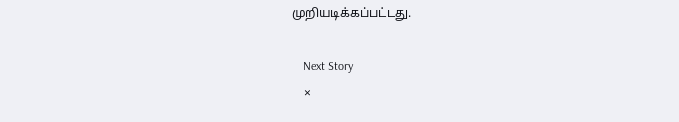முறியடிக்கப்பட்டது.

    Next Story
    ×